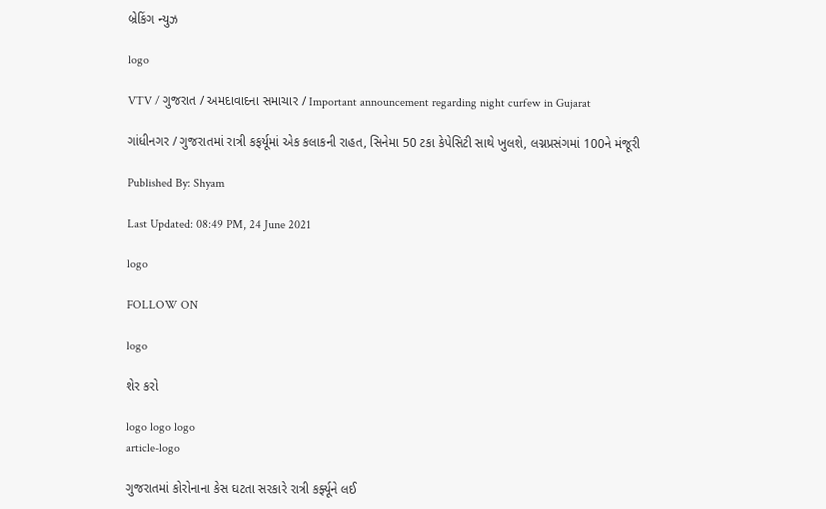બ્રેકિંગ ન્યુઝ

logo

VTV / ગુજરાત / અમદાવાદના સમાચાર / Important announcement regarding night curfew in Gujarat

ગાંધીનગર / ગુજરાતમાં રાત્રી કફર્યૂમાં એક કલાકની રાહત, સિનેમા 50 ટકા કેપેસિટી સાથે ખુલશે, લગ્નપ્રસંગમાં 100ને મંજૂરી

Published By: Shyam

Last Updated: 08:49 PM, 24 June 2021

logo

FOLLOW ON

logo

શેર કરો

logo logo logo
article-logo

ગુજરાતમાં કોરોનાના કેસ ઘટતા સરકારે રાત્રી કર્ફ્યૂને લઈ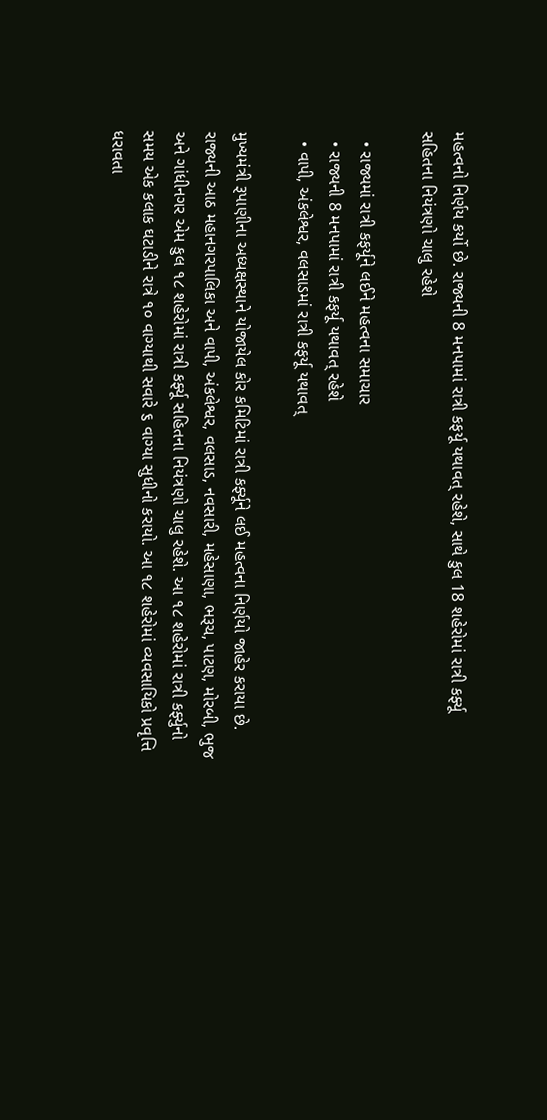મહત્વનો નિર્ણય કર્યો છે. રાજ્યની 8 મનપામાં રાત્રી કફર્યૂ યથાવત્ રહેશે, સાથે કુલ 18 શહેરોમાં રાત્રી કર્ફ્યૂ સહિતના નિયંત્રણો ચાલુ રહેશે

  • રાજ્યમાં રાત્રી કફર્યૂને લઈને મહત્વના સમાચાર
  • રાજ્યની 8 મનપામાં રાત્રી કફર્યૂ યથાવત્ રહેશે
  • વાપી, અંકલેશ્વર, વલસાડમાં રાત્રી કફર્યૂ યથાવત્

મુખ્યમંત્રી રૂપાણીના અધ્યક્ષસ્થાને યોજાયેલ કોર કમિટિમાં રાત્રી કર્ફ્યૂને લઈ મહત્વના નિર્ણયો જાહેર કરાયા છે.  રાજ્યની આઠ મહાનગરપાલિકા અને વાપી, અંકલેશ્વર, વલસાડ, નવસારી, મહેસાણા, ભરૂચ, પાટણ, મોરબી, ભુજ અને ગાંધીનગર એમ કુલ ૧૮ શહેરોમાં રાત્રી કર્ફ્યૂ સહિતના નિયંત્રણો ચાલુ રહેશે. આ ૧૮ શહેરોમાં રાત્રી કર્ફ્યુનો સમય એક કલાક ઘટાડીને રાત્રે ૧૦ વાગ્યાથી સવારે ૬ વાગ્યા સુધીનો કરાયો. આ ૧૮ શહેરોમાં વ્યવસાયિકો પ્રવૃત્તિ ધરાવતા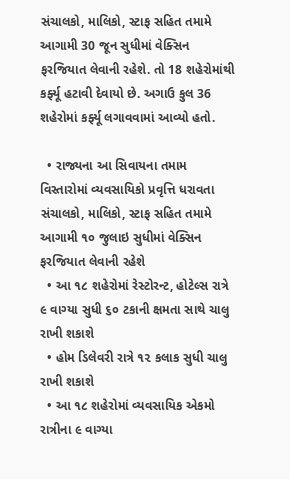સંચાલકો, માલિકો, સ્ટાફ સહિત તમામે આગામી 30 જૂન સુધીમાં વેક્સિન ફરજિયાત લેવાની રહેશે. તો 18 શહેરોમાંથી કર્ફ્યૂ હટાવી દેવાયો છે. અગાઉ કુલ 36 શહેરોમાં કર્ફ્યૂ લગાવવામાં આવ્યો હતો.

  • રાજ્યના આ સિવાયના તમામ વિસ્તારોમાં વ્યવસાયિકો પ્રવૃત્તિ ધરાવતા સંચાલકો, માલિકો, સ્ટાફ સહિત તમામે આગામી ૧૦ જુલાઇ સુધીમાં વેક્સિન ફરજિયાત લેવાની રહેશે
  • આ ૧૮ શહેરોમાં રેસ્ટોરન્ટ, હોટેલ્સ રાત્રે ૯ વાગ્યા સુધી ૬૦ ટકાની ક્ષમતા સાથે ચાલુ રાખી શકાશે
  • હોમ ડિલેવરી રાત્રે ૧૨ કલાક સુધી ચાલુ રાખી શકાશે
  • આ ૧૮ શહેરોમાં વ્યવસાયિક એકમો રાત્રીના ૯ વાગ્યા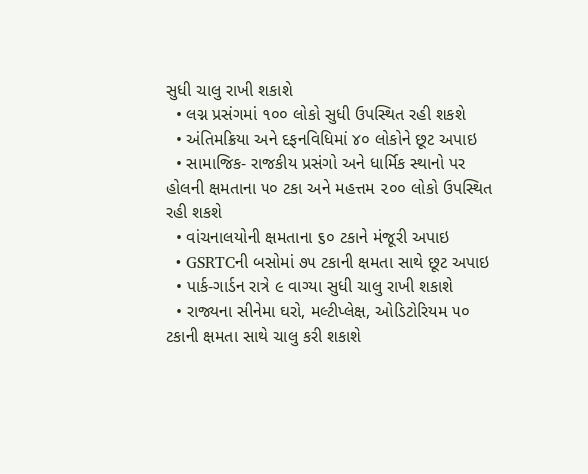સુધી ચાલુ રાખી શકાશે
  • લગ્ન પ્રસંગમાં ૧૦૦ લોકો સુધી ઉપસ્થિત રહી શકશે
  • અંતિમક્રિયા અને દફનવિધિમાં ૪૦ લોકોને છૂટ અપાઇ
  • સામાજિક- રાજકીય પ્રસંગો અને ધાર્મિક સ્થાનો પર હોલની ક્ષમતાના ૫૦ ટકા અને મહત્તમ ૨૦૦ લોકો ઉપસ્થિત રહી શકશે
  • વાંચનાલયોની ક્ષમતાના ૬૦ ટકાને મંજૂરી અપાઇ
  • GSRTCની બસોમાં ૭૫ ટકાની ક્ષમતા સાથે છૂટ અપાઇ
  • પાર્ક-ગાર્ડન રાત્રે ૯ વાગ્યા સુધી ચાલુ રાખી શકાશે
  • રાજ્યના સીનેમા ઘરો, મલ્ટીપ્લેક્ષ, ઓડિટોરિયમ ૫૦ ટકાની ક્ષમતા સાથે ચાલુ કરી શકાશે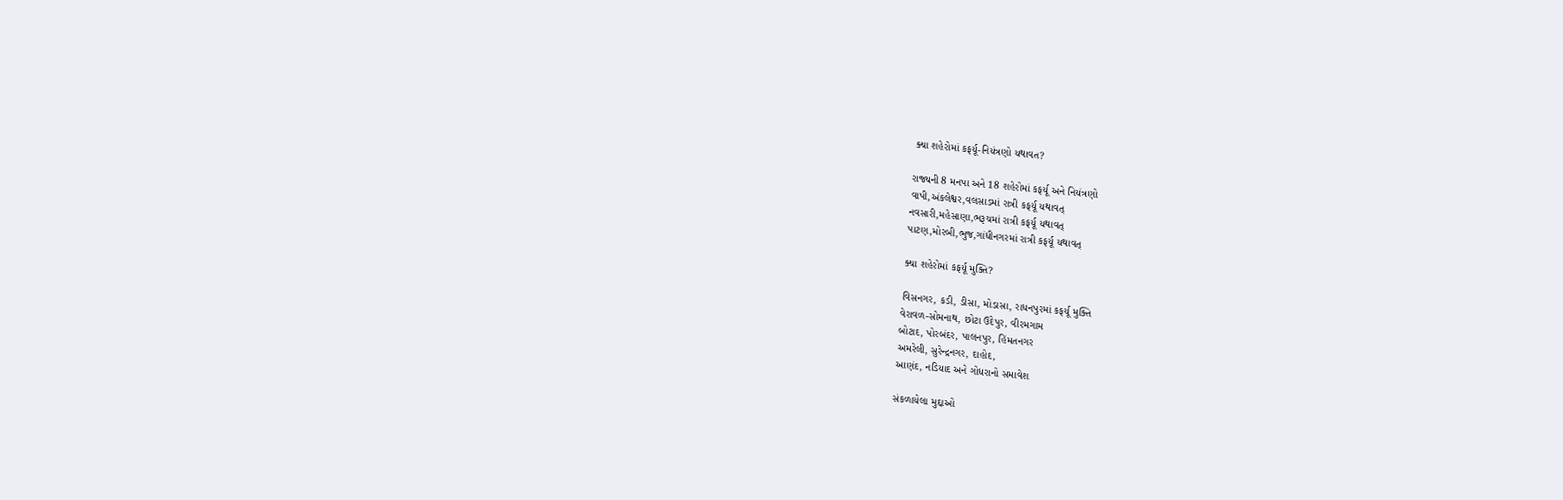ક્યા શહેરોમાં કફર્યૂ-નિયંત્રણો યથાવત?

રાજ્યની 8 મનપા અને 18 શહેરોમાં કફર્યૂ અને નિયંત્રણો
વાપી,અંકલેશ્વર,વલસાડમાં રાત્રી કફર્યૂ યથાવત્
નવસારી,મહેસાણા,ભરૂચમાં રાત્રી કફર્યૂ યથાવત્
પાટણ,મોરબી,ભુજ,ગાંધીનગરમાં રાત્રી કફર્યૂ યથાવત્

ક્યા શહેરોમાં કફર્યૂ મુક્તિ?

વિસનગર, કડી, ડીસા, મોડાસા, રાધનપુરમાં કફર્યૂ મુક્તિ
વેરાવળ-સોમનાથ, છોટા ઉદેપુર, વીરમગામ
બોટાદ, પોરબંદર, પાલનપુર, હિંમતનગર
અમરેલી, સુરેન્દ્રનગર, દાહોદ,
આણંદ, નડિયાદ અને ગોધરાનો સમાવેશ

સંકળાયેલા મુદ્દાઓ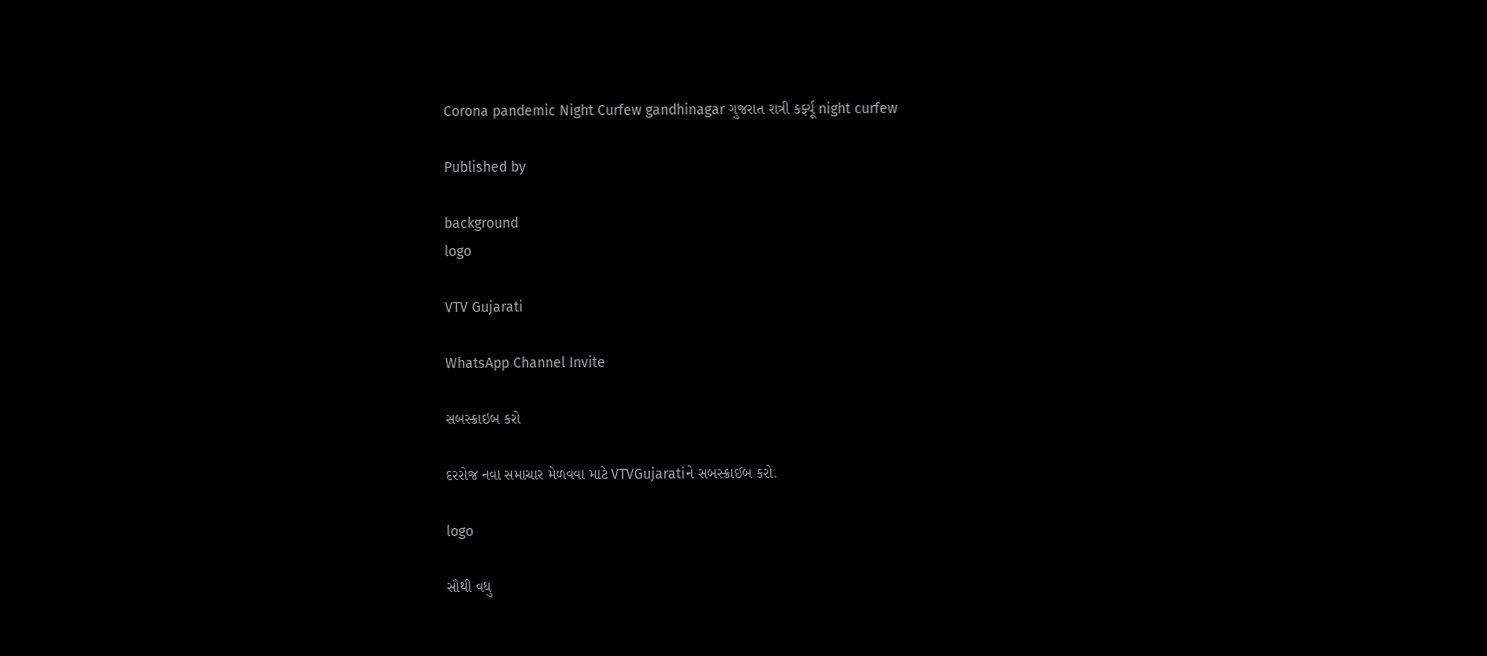Corona pandemic Night Curfew gandhinagar ગુજરાત રાત્રી કર્ફ્યૂ night curfew

Published by

background
logo

VTV Gujarati

WhatsApp Channel Invite

સબસ્ક્રાઇબ કરો

દરરોજ નવા સમાચાર મેળવવા માટે VTVGujaratiને સબસ્ક્રાઈબ કરો.

logo

સૌથી વધુ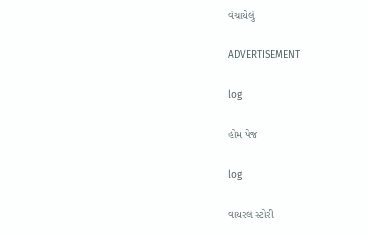વંચાયેલું

ADVERTISEMENT

log

હોમ પેજ

log

વાયરલ સ્ટોરી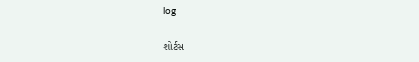log

શોર્ટસ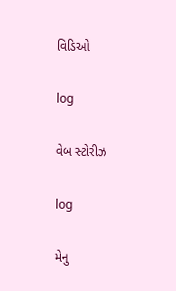વિડિઓ

log

વેબ સ્ટોરીઝ

log

મેનુ